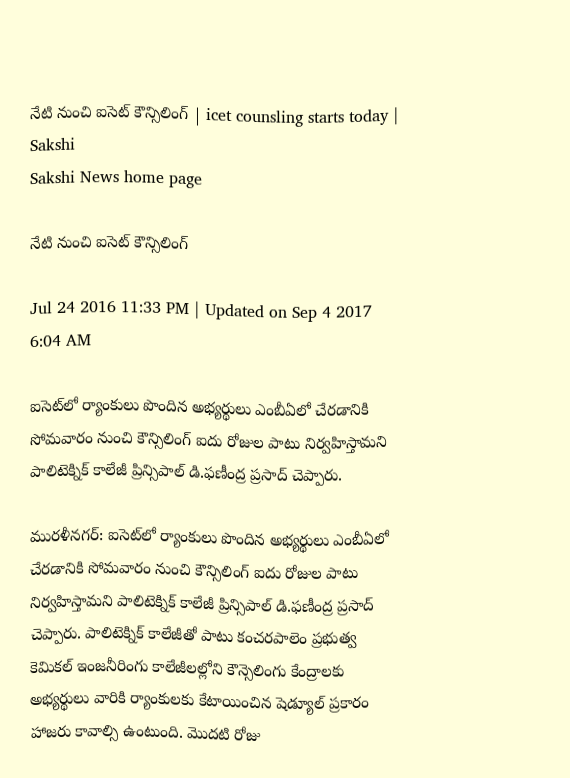నేటి నుంచి ఐసెట్‌ కౌన్సిలింగ్‌ | icet counsling starts today | Sakshi
Sakshi News home page

నేటి నుంచి ఐసెట్‌ కౌన్సిలింగ్‌

Jul 24 2016 11:33 PM | Updated on Sep 4 2017 6:04 AM

ఐసెట్‌లో ర్యాంకులు పొందిన అభ్యర్థులు ఎంబీఏలో చేరడానికి సోమవారం నుంచి కౌన్సిలింగ్‌ ఐదు రోజుల పాటు నిర్వహిస్తామని పాలిటెక్నిక్‌ కాలేజీ ప్రిన్సిపాల్‌ డి.ఫణీంద్ర ప్రసాద్‌ చెప్పారు.

మురళీనగర్‌: ఐసెట్‌లో ర్యాంకులు పొందిన అభ్యర్థులు ఎంబీఏలో చేరడానికి సోమవారం నుంచి కౌన్సిలింగ్‌ ఐదు రోజుల పాటు నిర్వహిస్తామని పాలిటెక్నిక్‌ కాలేజీ ప్రిన్సిపాల్‌ డి.ఫణీంద్ర ప్రసాద్‌ చెప్పారు. పాలిటెక్నిక్‌ కాలేజీతో పాటు కంచరపాలెం ప్రభుత్వ కెమికల్‌ ఇంజనీరింగు కాలేజీలల్లోని కౌన్సెలింగు కేంద్రాలకు అభ్యర్థులు వారికి ర్యాంకులకు కేటాయించిన షెడ్యూల్‌ ప్రకారం హాజరు కావాల్సి ఉంటుంది. మొదటి రోజు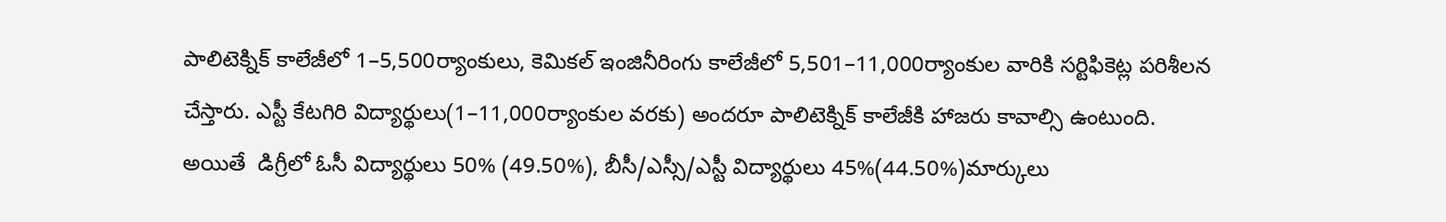పాలిటెక్నిక్‌ కాలేజీలో 1–5,500ర్యాంకులు, కెమికల్‌ ఇంజినీరింగు కాలేజీలో 5,501–11,000ర్యాంకుల వారికి సర్టిఫికెట్ల పరిశీలన చేస్తారు. ఎస్టీ కేటగిరి విద్యార్థులు(1–11,000ర్యాంకుల వరకు) అందరూ పాలిటెక్నిక్‌ కాలేజీకి హాజరు కావాల్సి ఉంటుంది. అయితే  డిగ్రీలో ఓసీ విద్యార్థులు 50% (49.50%), బీసీ/ఎస్సీ/ఎస్టీ విద్యార్థులు 45%(44.50%)మార్కులు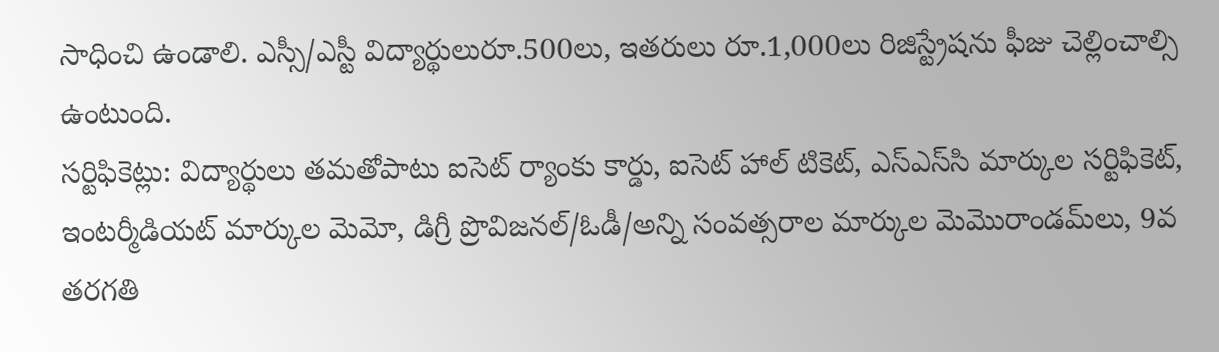సాధించి ఉండాలి. ఎస్సీ/ఎస్టీ విద్యార్థులురూ.500లు, ఇతరులు రూ.1,000లు రిజిస్ట్రేషను ఫీజు చెల్లించాల్సి ఉంటుంది.
సర్టిఫికెట్లు: విద్యార్థులు తమతోపాటు ఐసెట్‌ ర్యాంకు కార్డు, ఐసెట్‌ హాల్‌ టికెట్, ఎస్‌ఎస్‌సి మార్కుల సర్టిఫికెట్, ఇంటర్మీడియట్‌ మార్కుల మెమో, డిగ్రీ ప్రొవిజనల్‌/ఓడీ/అన్ని సంవత్సరాల మార్కుల మెమొరాండమ్‌లు, 9వ తరగతి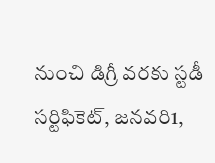నుంచి డిగ్రీ వరకు స్టడీ సర్టిఫికెట్, జనవరి1,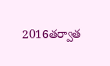2016తర్వాత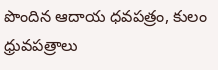పొందిన ఆదాయ ధవపత్రం, కులం ధ్రువపత్రాలు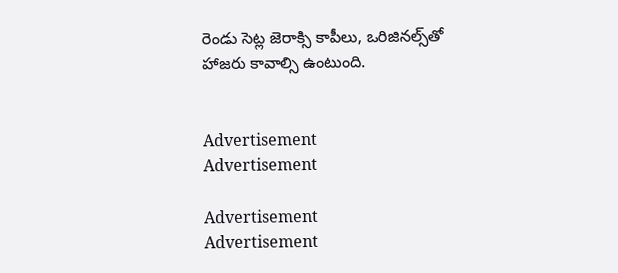రెండు సెట్ల జెరాక్సి కాపీలు, ఒరిజినల్స్‌తో హాజరు కావాల్సి ఉంటుంది.


Advertisement
Advertisement

Advertisement
Advertisement